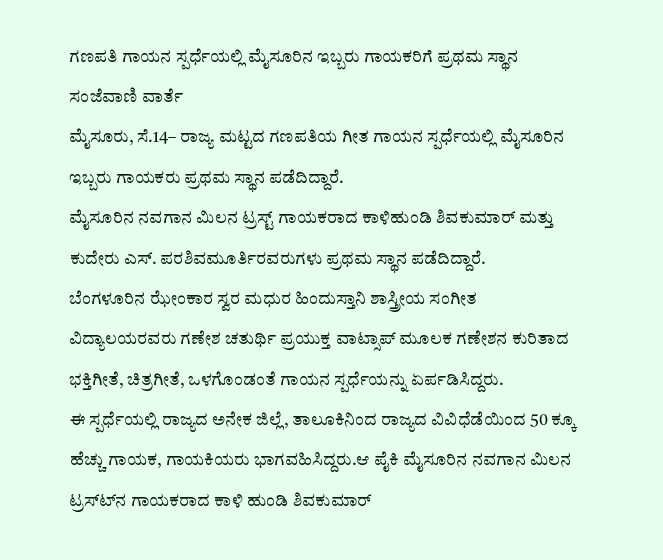ಗಣಪತಿ ಗಾಯನ ಸ್ಪರ್ಧೆಯಲ್ಲಿ ಮೈಸೂರಿನ ಇಬ್ಬರು ಗಾಯಕರಿಗೆ ಪ್ರಥಮ ಸ್ಥಾನ
ಸಂಜೆವಾಣಿ ವಾರ್ತೆ
ಮೈಸೂರು, ಸೆ.14– ರಾಜ್ಯ ಮಟ್ಟದ ಗಣಪತಿಯ ಗೀತ ಗಾಯನ ಸ್ಪರ್ಧೆಯಲ್ಲಿ ಮೈಸೂರಿನ ಇಬ್ಬರು ಗಾಯಕರು ಪ್ರಥಮ ಸ್ಥಾನ ಪಡೆದಿದ್ದಾರೆ.
ಮೈಸೂರಿನ ನವಗಾನ ಮಿಲನ ಟ್ರಸ್ಟ್ ಗಾಯಕರಾದ ಕಾಳಿಹುಂಡಿ ಶಿವಕುಮಾರ್ ಮತ್ತು ಕುದೇರು ಎಸ್. ಪರಶಿವಮೂರ್ತಿರವರುಗಳು ಪ್ರಥಮ ಸ್ಥಾನ ಪಡೆದಿದ್ದಾರೆ.
ಬೆಂಗಳೂರಿನ ಝೇಂಕಾರ ಸ್ವರ ಮಧುರ ಹಿಂದುಸ್ತಾನಿ ಶಾಸ್ತ್ರೀಯ ಸಂಗೀತ ವಿದ್ಯಾಲಯರವರು ಗಣೇಶ ಚತುರ್ಥಿ ಪ್ರಯುಕ್ತ ವಾಟ್ಸಾಪ್ ಮೂಲಕ ಗಣೇಶನ ಕುರಿತಾದ ಭಕ್ತಿಗೀತೆ, ಚಿತ್ರಗೀತೆ, ಒಳಗೊಂಡಂತೆ ಗಾಯನ ಸ್ಪರ್ಧೆಯನ್ನು ಏರ್ಪಡಿಸಿದ್ದರು.
ಈ ಸ್ಪರ್ಧೆಯಲ್ಲಿ ರಾಜ್ಯದ ಅನೇಕ ಜಿಲ್ಲೆ, ತಾಲೂಕಿನಿಂದ ರಾಜ್ಯದ ವಿವಿಧೆಡೆಯಿಂದ 50 ಕ್ಕೂ ಹೆಚ್ಚು ಗಾಯಕ, ಗಾಯಕಿಯರು ಭಾಗವಹಿಸಿದ್ದರು.ಆ ಪೈಕಿ ಮೈಸೂರಿನ ನವಗಾನ ಮಿಲನ ಟ್ರಸ್ಟ್‍ನ ಗಾಯಕರಾದ ಕಾಳಿ ಹುಂಡಿ ಶಿವಕುಮಾರ್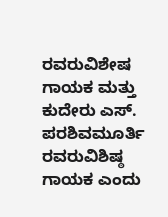ರವರುವಿಶೇಷ ಗಾಯಕ ಮತ್ತು ಕುದೇರು ಎಸ್. ಪರಶಿವಮೂರ್ತಿ ರವರುವಿಶಿಷ್ಠ ಗಾಯಕ ಎಂದು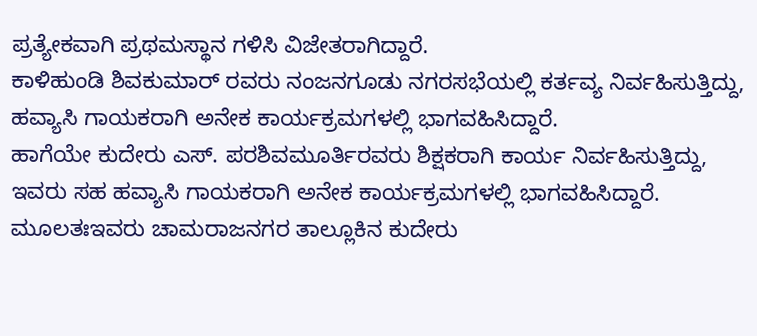ಪ್ರತ್ಯೇಕವಾಗಿ ಪ್ರಥಮಸ್ಥಾನ ಗಳಿಸಿ ವಿಜೇತರಾಗಿದ್ದಾರೆ.
ಕಾಳಿಹುಂಡಿ ಶಿವಕುಮಾರ್ ರವರು ನಂಜನಗೂಡು ನಗರಸಭೆಯಲ್ಲಿ ಕರ್ತವ್ಯ ನಿರ್ವಹಿಸುತ್ತಿದ್ದು, ಹವ್ಯಾಸಿ ಗಾಯಕರಾಗಿ ಅನೇಕ ಕಾರ್ಯಕ್ರಮಗಳಲ್ಲಿ ಭಾಗವಹಿಸಿದ್ದಾರೆ.
ಹಾಗೆಯೇ ಕುದೇರು ಎಸ್. ಪರಶಿವಮೂರ್ತಿರವರು ಶಿಕ್ಷಕರಾಗಿ ಕಾರ್ಯ ನಿರ್ವಹಿಸುತ್ತಿದ್ದು, ಇವರು ಸಹ ಹವ್ಯಾಸಿ ಗಾಯಕರಾಗಿ ಅನೇಕ ಕಾರ್ಯಕ್ರಮಗಳಲ್ಲಿ ಭಾಗವಹಿಸಿದ್ದಾರೆ. ಮೂಲತಃಇವರು ಚಾಮರಾಜನಗರ ತಾಲ್ಲೂಕಿನ ಕುದೇರು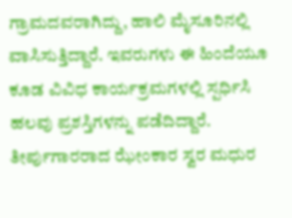ಗ್ರಾಮದವರಾಗಿದ್ದು, ಹಾಲಿ ಮೈಸೂರಿನಲ್ಲಿ ವಾಸಿಸುತ್ತಿದ್ದಾರೆ. ಇವರುಗಳು ಈ ಹಿಂದೆಯೂ ಕೂಡ ವಿವಿಧ ಕಾರ್ಯಕ್ರಮಗಳಲ್ಲಿ ಸ್ಪರ್ಧಿಸಿ ಹಲವು ಪ್ರಶಸ್ತಿಗಳನ್ನು ಪಡೆದಿದ್ದಾರೆ.
ತೀರ್ಪುಗಾರರಾದ ಝೇಂಕಾರ ಸ್ವರ ಮಧುರ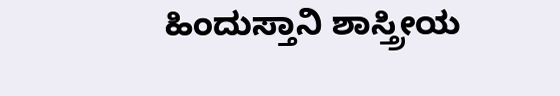ಹಿಂದುಸ್ತಾನಿ ಶಾಸ್ತ್ರೀಯ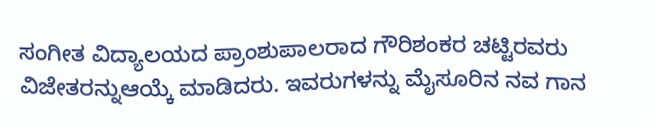ಸಂಗೀತ ವಿದ್ಯಾಲಯದ ಪ್ರಾಂಶುಪಾಲರಾದ ಗೌರಿಶಂಕರ ಚಟ್ಟಿರವರು ವಿಜೇತರನ್ನುಆಯ್ಕೆ ಮಾಡಿದರು. ಇವರುಗಳನ್ನು ಮೈಸೂರಿನ ನವ ಗಾನ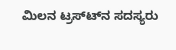ಮಿಲನ ಟ್ರಸ್ಟ್‍ನ ಸದಸ್ಯರು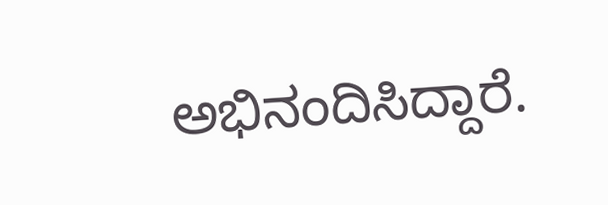ಅಭಿನಂದಿಸಿದ್ದಾರೆ.